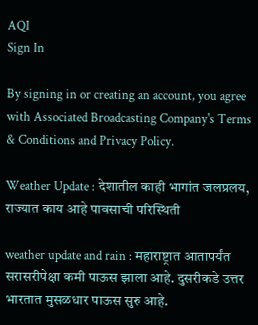AQI
Sign In

By signing in or creating an account, you agree with Associated Broadcasting Company's Terms & Conditions and Privacy Policy.

Weather Update : देशातील काही भागांत जलप्रलय, राज्यात काय आहे पावसाची परिस्थिती

weather update and rain : महाराष्ट्रात आतापर्यंत सरासरीपेक्षा कमी पाऊस झाला आहे. दुसरीकडे उत्तर भारतात मुसळधार पाऊस सुरु आहे.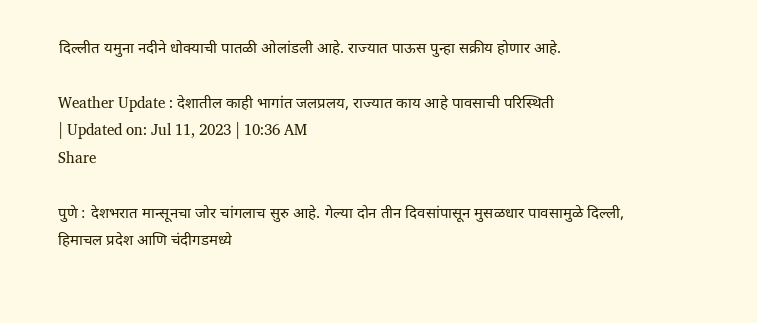दिल्लीत यमुना नदीने धोक्याची पातळी ओलांडली आहे. राज्यात पाऊस पुन्हा सक्रीय होणार आहे.

Weather Update : देशातील काही भागांत जलप्रलय, राज्यात काय आहे पावसाची परिस्थिती
| Updated on: Jul 11, 2023 | 10:36 AM
Share

पुणे : देशभरात मान्सूनचा जोर चांगलाच सुरु आहे. गेल्या दोन तीन दिवसांपासून मुसळधार पावसामुळे दिल्ली, हिमाचल प्रदेश आणि चंदीगडमध्ये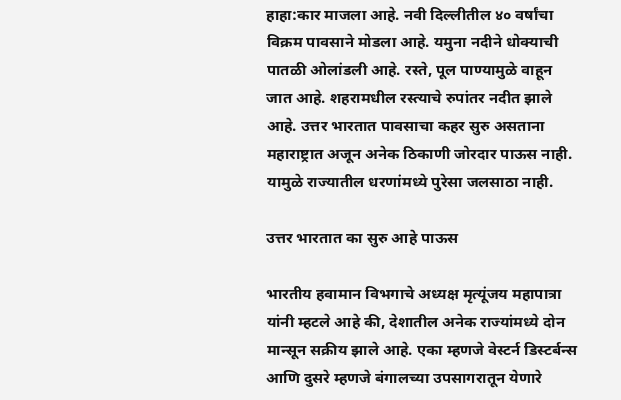हाहा:कार माजला आहे. नवी दिल्लीतील ४० वर्षांचा विक्रम पावसाने मोडला आहे. यमुना नदीने धोक्याची पातळी ओलांडली आहे. रस्ते, पूल पाण्यामुळे वाहून जात आहे. शहरामधील रस्त्याचे रुपांतर नदीत झाले आहे. उत्तर भारतात पावसाचा कहर सुरु असताना महाराष्ट्रात अजून अनेक ठिकाणी जोरदार पाऊस नाही. यामुळे राज्यातील धरणांमध्ये पुरेसा जलसाठा नाही.

उत्तर भारतात का सुरु आहे पाऊस

भारतीय हवामान विभगाचे अध्यक्ष मृत्यूंजय महापात्रा यांनी म्हटले आहे की, देशातील अनेक राज्यांमध्ये दोन मान्सून सक्रीय झाले आहे. एका म्हणजे वेस्टर्न डिस्टर्बन्स आणि दुसरे म्हणजे बंगालच्या उपसागरातून येणारे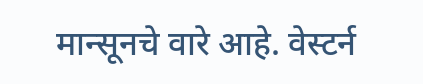मान्सूनचे वारे आहे. वेस्टर्न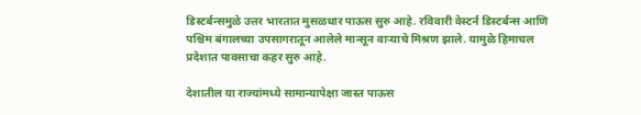डिस्टर्बन्समुळे उत्तर भारतात मुसळधार पाऊस सुरु आहे. रविवारी वेस्टर्न डिस्टर्बन्स आणि पश्चिम बंगालच्या उपसागरातून आलेले मान्सून वाऱ्याचे मिश्रण झाले. यामुळे हिमाचल प्रदेशात पावसाचा कहर सुरु आहे.

देशातील या राज्यांमध्ये सामान्यापेक्षा जास्त पाऊस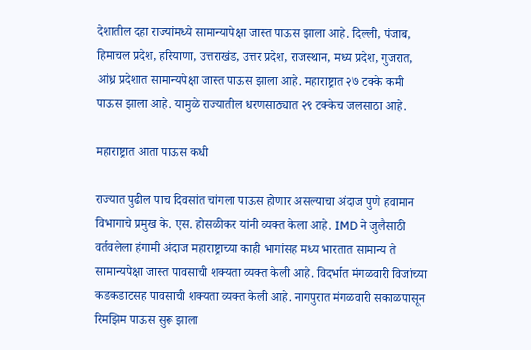देशातील दहा राज्यांमध्ये सामान्यापेक्षा जास्त पाऊस झाला आहे. दिल्ली, पंजाब, हिमाचल प्रदेश, हरियाणा, उत्तराखंड, उत्तर प्रदेश, राजस्थान, मध्य प्रदेश, गुजरात, आंध्र प्रदेशात सामान्यपेक्षा जास्त पाऊस झाला आहे. महाराष्ट्रात २७ टक्के कमी पाऊस झाला आहे. यामुळे राज्यातील धरणसाठ्यात २९ टक्केच जलसाठा आहे.

महाराष्ट्रात आता पाऊस कधी

राज्यात पुढील पाच दिवसांत चांगला पाऊस होणार असल्याचा अंदाज पुणे हवामान विभागाचे प्रमुख के. एस. होसळीकर यांनी व्यक्त केला आहे. IMD ने जुलैसाठी वर्तवलेला हंगामी अंदाज महाराष्ट्राच्या काही भागांसह मध्य भारतात सामान्य ते सामान्यपेक्षा जास्त पावसाची शक्यता व्यक्त केली आहे. विदर्भात मंगळवारी विजांच्या कडकडाटसह पावसाची शक्यता व्यक्त केली आहे. नागपुरात मंगळवारी सकाळपासून रिमझिम पाऊस सुरू झाला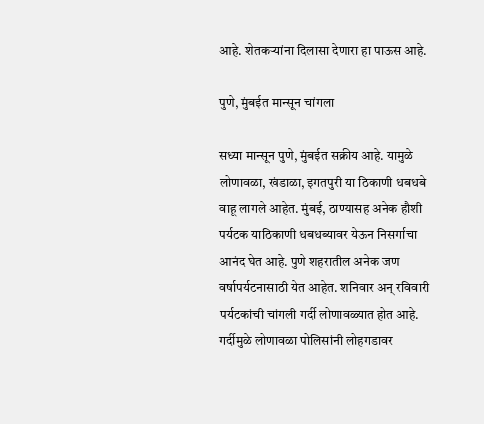आहे. शेतकऱ्यांना दिलासा देणारा हा पाऊस आहे.

पुणे, मुंबईत मान्सून चांगला

सध्या मान्सून पुणे, मुंबईत सक्रीय आहे. यामुळे लोणावळा, खंडाळा, इगतपुरी या ठिकाणी धबधबे वाहू लागले आहेत. मुंबई, ठाण्यासह अनेक हौशी पर्यटक याठिकाणी धबधब्यावर येऊन निसर्गाचा आनंद घेत आहे. पुणे शहरातील अनेक जण वर्षापर्यटनासाठी येत आहेत. शनिवार अन् रविवारी पर्यटकांची चांगली गर्दी लोणावळ्यात होत आहे. गर्दीमुळे लोणावळा पोलिसांनी लोहगडावर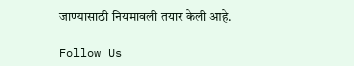जाण्यासाठी नियमावली तयार केली आहे.

Follow Us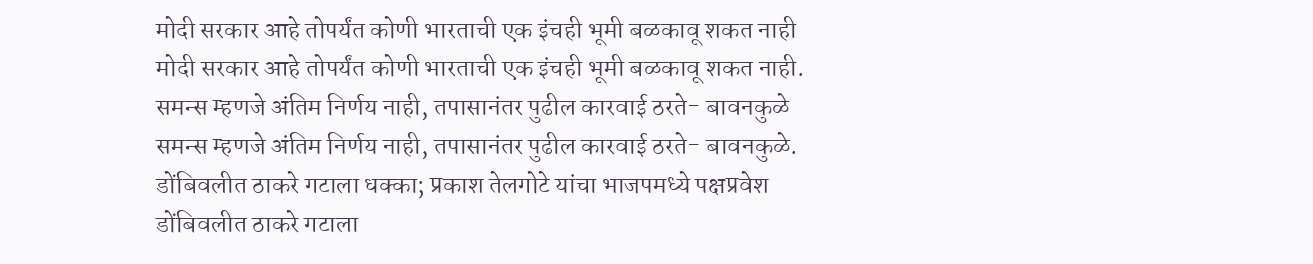मोदी सरकार आहे तोपर्यंत कोणी भारताची एक इंचही भूमी बळकावू शकत नाही
मोदी सरकार आहे तोपर्यंत कोणी भारताची एक इंचही भूमी बळकावू शकत नाही.
समन्स म्हणजे अंतिम निर्णय नाही, तपासानंतर पुढील कारवाई ठरते- बावनकुळे
समन्स म्हणजे अंतिम निर्णय नाही, तपासानंतर पुढील कारवाई ठरते- बावनकुळे.
डोंबिवलीत ठाकरे गटाला धक्का; प्रकाश तेलगोटे यांचा भाजपमध्ये पक्षप्रवेश
डोंबिवलीत ठाकरे गटाला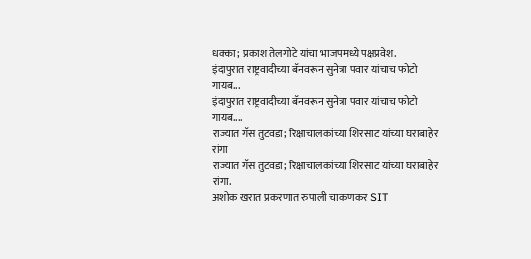धक्का; प्रकाश तेलगोटे यांचा भाजपमध्ये पक्षप्रवेश.
इंदापुरात राष्ट्रवादीच्या बॅनवरून सुनेत्रा पवार यांचाच फोटो गायब...
इंदापुरात राष्ट्रवादीच्या बॅनवरून सुनेत्रा पवार यांचाच फोटो गायब....
राज्यात गॅस तुटवडा; रिक्षाचालकांच्या शिरसाट यांच्या घराबाहेर रांगा
राज्यात गॅस तुटवडा; रिक्षाचालकांच्या शिरसाट यांच्या घराबाहेर रांगा.
अशोक खरात प्रकरणात रुपाली चाकणकर SIT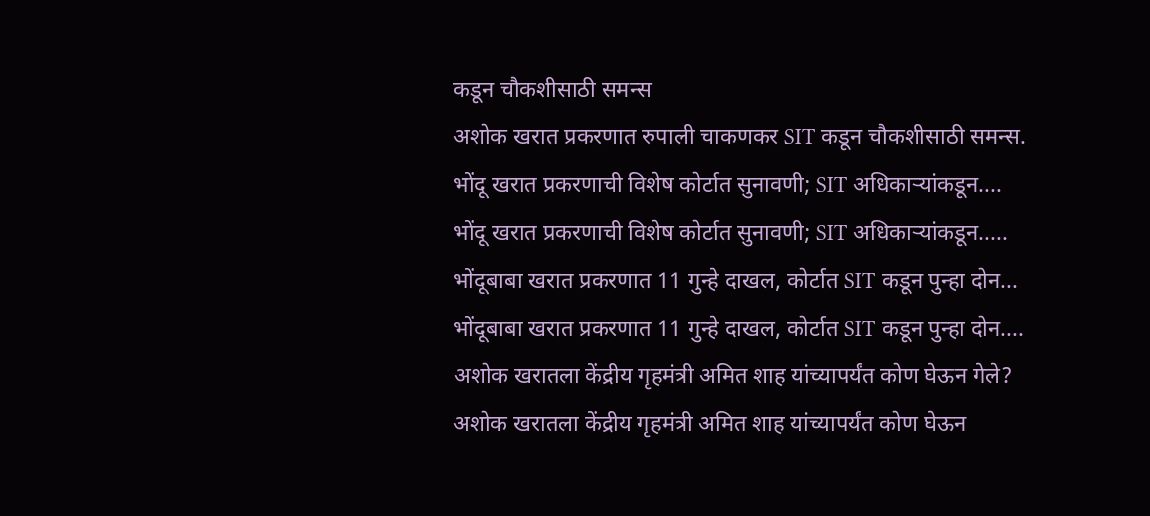कडून चौकशीसाठी समन्स
अशोक खरात प्रकरणात रुपाली चाकणकर SIT कडून चौकशीसाठी समन्स.
भोंदू खरात प्रकरणाची विशेष कोर्टात सुनावणी; SIT अधिकाऱ्यांकडून....
भोंदू खरात प्रकरणाची विशेष कोर्टात सुनावणी; SIT अधिकाऱ्यांकडून.....
भोंदूबाबा खरात प्रकरणात 11 गुन्हे दाखल, कोर्टात SIT कडून पुन्हा दोन...
भोंदूबाबा खरात प्रकरणात 11 गुन्हे दाखल, कोर्टात SIT कडून पुन्हा दोन....
अशोक खरातला केंद्रीय गृहमंत्री अमित शाह यांच्यापर्यंत कोण घेऊन गेले?
अशोक खरातला केंद्रीय गृहमंत्री अमित शाह यांच्यापर्यंत कोण घेऊन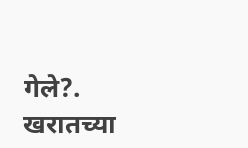गेले?.
खरातच्या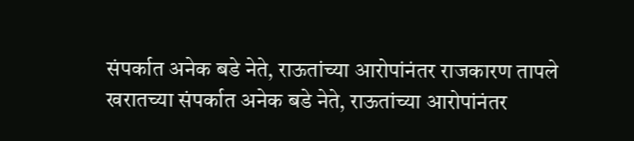संपर्कात अनेक बडे नेते, राऊतांच्या आरोपांनंतर राजकारण तापले
खरातच्या संपर्कात अनेक बडे नेते, राऊतांच्या आरोपांनंतर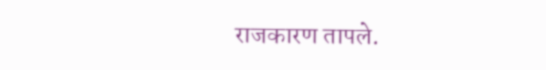राजकारण तापले.